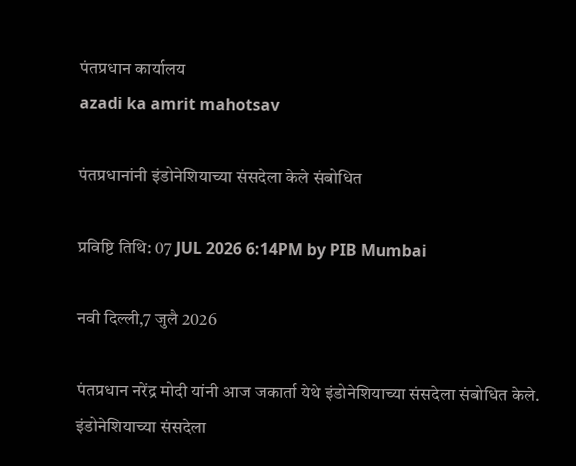पंतप्रधान कार्यालय
azadi ka amrit mahotsav

पंतप्रधानांनी इंडोनेशियाच्या संसदेला केले संबोधित

प्रविष्टि तिथि: 07 JUL 2026 6:14PM by PIB Mumbai

नवी दिल्ली,7 जुलै 2026

पंतप्रधान नरेंद्र मोदी यांनी आज जकार्ता येथे इंडोनेशियाच्या संसदेला संबोधित केले. इंडोनेशियाच्या संसदेला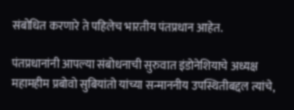संबोधित करणारे ते पहिलेच भारतीय पंतप्रधान आहेत.

पंतप्रधानांनी आपल्या संबोधनाची सुरुवात इंडोनेशियाचे अध्यक्ष महामहीम प्रबोवो सुबियांतो यांच्या सन्माननीय उपस्थितीबद्दल त्यांचे,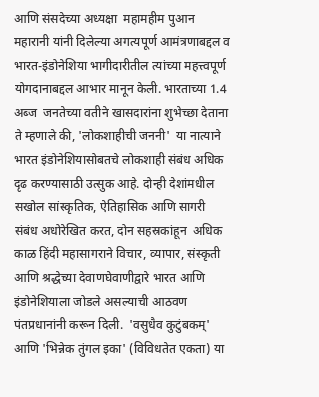आणि संसदेच्या अध्यक्षा  महामहीम पुआन महारानी यांनी दिलेल्या अगत्यपूर्ण आमंत्रणाबद्दल व भारत-इंडोनेशिया भागीदारीतील त्यांच्या महत्त्वपूर्ण योगदानाबद्दल आभार मानून केली. भारताच्या 1.4 अब्ज  जनतेच्या वतीने खासदारांना शुभेच्छा देताना ते म्हणाले की, 'लोकशाहीची जननी'  या नात्याने भारत इंडोनेशियासोबतचे लोकशाही संबंध अधिक दृढ करण्यासाठी उत्सुक आहे. दोन्ही देशांमधील सखोल सांस्कृतिक, ऐतिहासिक आणि सागरी संबंध अधोरेखित करत, दोन सहस्रकांहून  अधिक काळ हिंदी महासागराने विचार, व्यापार, संस्कृती आणि श्रद्धेच्या देवाणघेवाणीद्वारे भारत आणि इंडोनेशियाला जोडले असल्याची आठवण पंतप्रधानांनी करून दिली.  'वसुधैव कुटुंबकम्' आणि 'भिन्नेक तुंगल इका' (विविधतेत एकता) या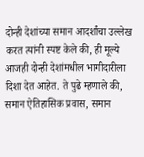दोन्ही देशांच्या समान आदर्शांचा उल्लेख करत त्यांनी स्पष्ट केले की, ही मूल्ये आजही दोन्ही देशांमधील भागीदारीला दिशा देत आहेत. ते पुढे म्हणाले की, समान ऐतिहासिक प्रवास, समान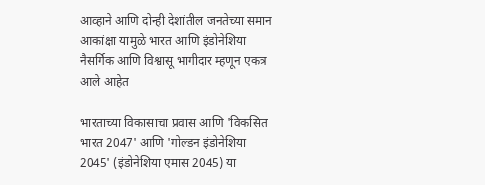आव्हाने आणि दोन्ही देशांतील जनतेच्या समान आकांक्षा यामुळे भारत आणि इंडोनेशिया  नैसर्गिक आणि विश्वासू भागीदार म्हणून एकत्र आले आहेत

भारताच्या विकासाचा प्रवास आणि 'विकसित भारत 2047' आणि 'गोल्डन इंडोनेशिया 2045' (इंडोनेशिया एमास 2045) या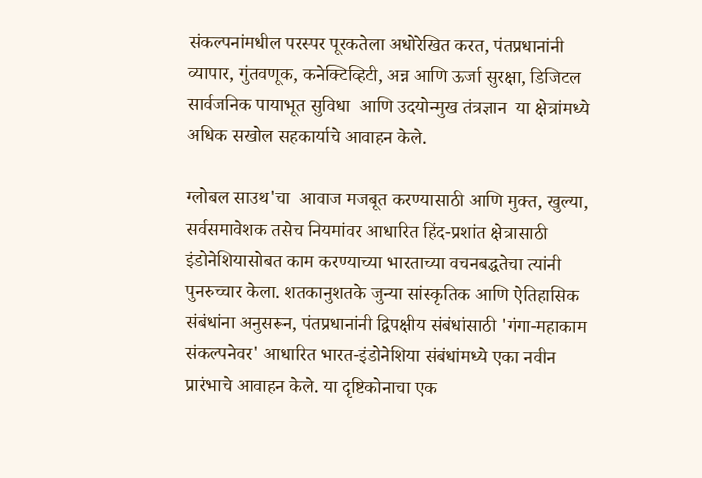संकल्पनांमधील परस्पर पूरकतेला अधोरेखित करत, पंतप्रधानांनी व्यापार, गुंतवणूक, कनेक्टिव्हिटी, अन्न आणि ऊर्जा सुरक्षा, डिजिटल सार्वजनिक पायाभूत सुविधा  आणि उदयोन्मुख तंत्रज्ञान  या क्षेत्रांमध्ये अधिक सखोल सहकार्याचे आवाहन केले.

ग्लोबल साउथ'चा  आवाज मजबूत करण्यासाठी आणि मुक्त, खुल्या, सर्वसमावेशक तसेच नियमांवर आधारित हिंद-प्रशांत क्षेत्रासाठी इंडोनेशियासोबत काम करण्याच्या भारताच्या वचनबद्धतेचा त्यांनी पुनरुच्चार केला. शतकानुशतके जुन्या सांस्कृतिक आणि ऐतिहासिक संबंधांना अनुसरून, पंतप्रधानांनी द्विपक्षीय संबंधांसाठी 'गंगा-महाकाम संकल्पनेवर' आधारित भारत-इंडोनेशिया संबंधांमध्ये एका नवीन प्रारंभाचे आवाहन केले. या दृष्टिकोनाचा एक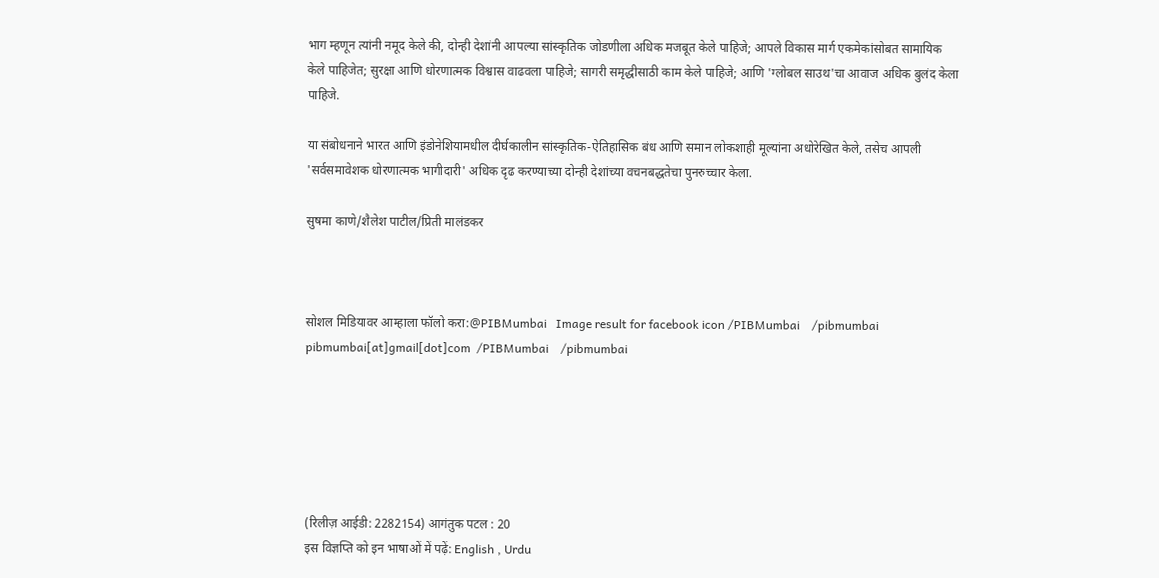भाग म्हणून त्यांनी नमूद केले की, दोन्ही देशांनी आपल्या सांस्कृतिक जोडणीला अधिक मजबूत केले पाहिजे; आपले विकास मार्ग एकमेकांसोबत सामायिक केले पाहिजेत; सुरक्षा आणि धोरणात्मक विश्वास वाढवला पाहिजे; सागरी समृद्धीसाठी काम केले पाहिजे; आणि 'ग्लोबल साउथ'चा आवाज अधिक बुलंद केला पाहिजे.

या संबोधनाने भारत आणि इंडोनेशियामधील दीर्घकालीन सांस्कृतिक-ऐतिहासिक बंध आणि समान लोकशाही मूल्यांना अधोरेखित केले, तसेच आपली 'सर्वसमावेशक धोरणात्मक भागीदारी' अधिक दृढ करण्याच्या दोन्ही देशांच्या वचनबद्धतेचा पुनरुच्चार केला.

सुषमा काणे/शैलेश पाटील/प्रिती मालंडकर



सोशल मिडियावर आम्हाला फॉलो करा:@PIBMumbai   Image result for facebook icon /PIBMumbai    /pibmumbai  pibmumbai[at]gmail[dot]com  /PIBMumbai    /pibmumbai






(रिलीज़ आईडी: 2282154) आगंतुक पटल : 20
इस विज्ञप्ति को इन भाषाओं में पढ़ें: English , Urdu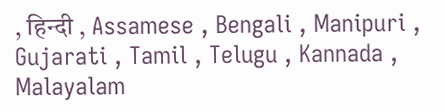, हिन्दी , Assamese , Bengali , Manipuri , Gujarati , Tamil , Telugu , Kannada , Malayalam